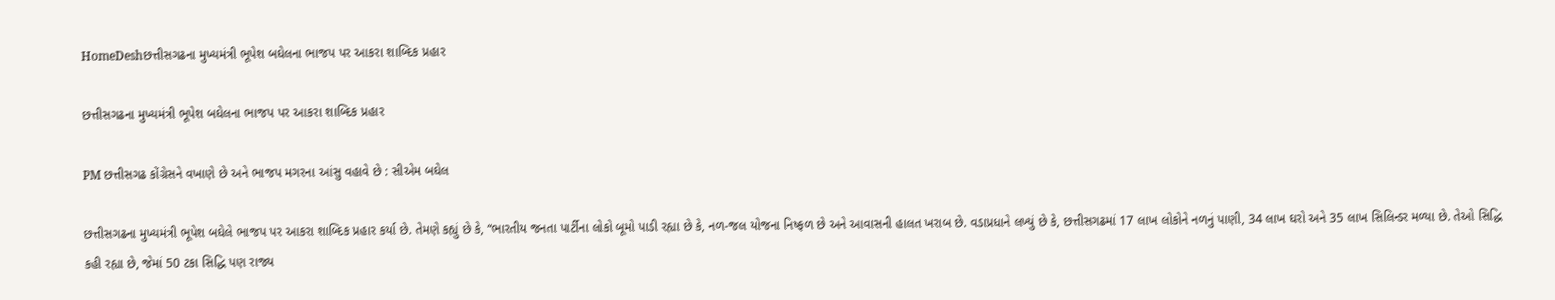HomeDeshછત્તીસગઢના મુખ્યમંત્રી ભૂપેશ બઘેલના ભાજપ પર આકરા શાબ્દિક પ્રહાર

છત્તીસગઢના મુખ્યમંત્રી ભૂપેશ બઘેલના ભાજપ પર આકરા શાબ્દિક પ્રહાર

PM છત્તીસગઢ કોંગ્રેસને વખાણે છે અને ભાજપ મગરના આંસુ વહાવે છે : સીએમ બઘેલ

છત્તીસગઢના મુખ્યમંત્રી ભૂપેશ બઘેલે ભાજપ પર આકરા શાબ્દિક પ્રહાર કર્યા છે. તેમણે કહ્યું છે કે, “ભારતીય જનતા પાર્ટીના લોકો બૂમો પાડી રહ્યા છે કે, નળ-જલ યોજના નિષ્ફળ છે અને આવાસની હાલત ખરાબ છે. વડાપ્રધાને લખ્યું છે કે, છત્તીસગઢમાં 17 લાખ લોકોને નળનું પાણી, 34 લાખ ઘરો અને 35 લાખ સિલિન્ડર મળ્યા છે. તેઓ સિદ્ધિ કહી રહ્યા છે, જેમાં 50 ટકા સિદ્ધિ પણ રાજ્ય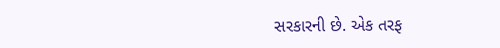સરકારની છે. એક તરફ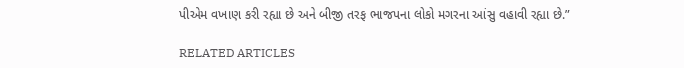પીએમ વખાણ કરી રહ્યા છે અને બીજી તરફ ભાજપના લોકો મગરના આંસુ વહાવી રહ્યા છે.”

RELATED ARTICLES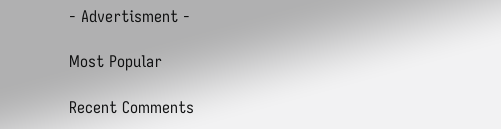- Advertisment -

Most Popular

Recent Comments